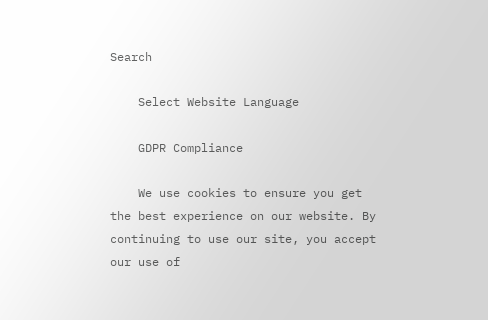Search

    Select Website Language

    GDPR Compliance

    We use cookies to ensure you get the best experience on our website. By continuing to use our site, you accept our use of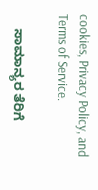cookies, Privacy Policy, and Terms of Service.

    ಸಾಮಾನ್ಯರ ತೆರಿಗೆ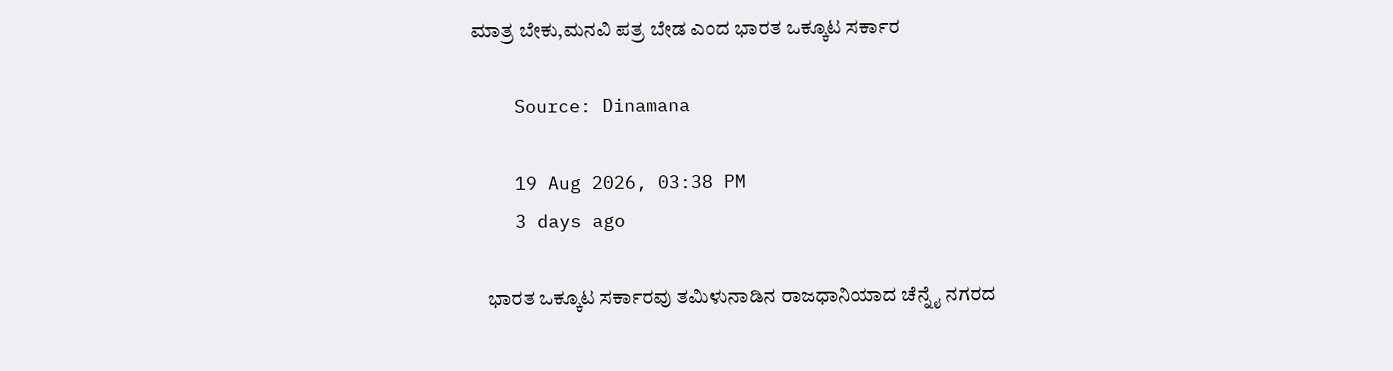ಮಾತ್ರ ಬೇಕು,ಮನವಿ ಪತ್ರ ಬೇಡ ಎಂದ ಭಾರತ ಒಕ್ಕೂಟ ಸರ್ಕಾರ

    Source: Dinamana

    19 Aug 2026, 03:38 PM
    3 days ago

    ಭಾರತ ಒಕ್ಕೂಟ ಸರ್ಕಾರವು ತಮಿಳುನಾಡಿನ ರಾಜಧಾನಿಯಾದ ಚೆನ್ನೈ ನಗರದ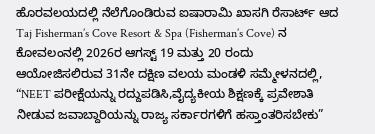ಹೊರವಲಯದಲ್ಲಿ ನೆಲೆಗೊಂಡಿರುವ ಐಷಾರಾಮಿ ಖಾಸಗಿ ರೆಸಾರ್ಟ್ ಆದ Taj Fisherman’s Cove Resort & Spa (Fisherman’s Cove) ನ ಕೋವಲಂನಲ್ಲಿ 2026ರ ಆಗಸ್ಟ್ 19 ಮತ್ತು 20 ರಂದು ಆಯೋಜಿಸಲಿರುವ 31ನೇ ದಕ್ಷಿಣ ವಲಯ ಮಂಡಳಿ ಸಮ್ಮೇಳನದಲ್ಲಿ, “NEET ಪರೀಕ್ಷೆಯನ್ನು ರದ್ದುಪಡಿಸಿ,ವೈದ್ಯಕೀಯ ಶಿಕ್ಷಣಕ್ಕೆ ಪ್ರವೇಶಾತಿ ನೀಡುವ ಜವಾಬ್ದಾರಿಯನ್ನು ರಾಜ್ಯ ಸರ್ಕಾರಗಳಿಗೆ ಹಸ್ತಾಂತರಿಸಬೇಕು”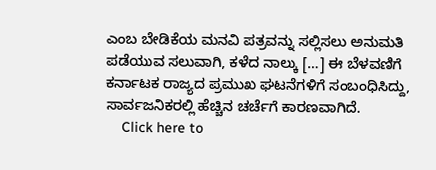ಎಂಬ ಬೇಡಿಕೆಯ ಮನವಿ ಪತ್ರವನ್ನು ಸಲ್ಲಿಸಲು ಅನುಮತಿ ಪಡೆಯುವ ಸಲುವಾಗಿ, ಕಳೆದ ನಾಲ್ಕು […] ಈ ಬೆಳವಣಿಗೆ ಕರ್ನಾಟಕ ರಾಜ್ಯದ ಪ್ರಮುಖ ಘಟನೆಗಳಿಗೆ ಸಂಬಂಧಿಸಿದ್ದು, ಸಾರ್ವಜನಿಕರಲ್ಲಿ ಹೆಚ್ಚಿನ ಚರ್ಚೆಗೆ ಕಾರಣವಾಗಿದೆ.
    Click here to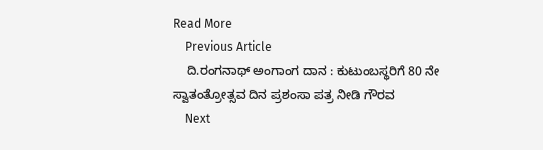Read More
    Previous Article
    ದಿ.ರಂಗನಾಥ್ ಅಂಗಾಂಗ ದಾನ : ಕುಟುಂಬಸ್ಥರಿಗೆ 80 ನೇ ಸ್ವಾತಂತ್ರೋತ್ಸವ ದಿನ ಪ್ರಶಂಸಾ ಪತ್ರ ನೀಡಿ ಗೌರವ
    Next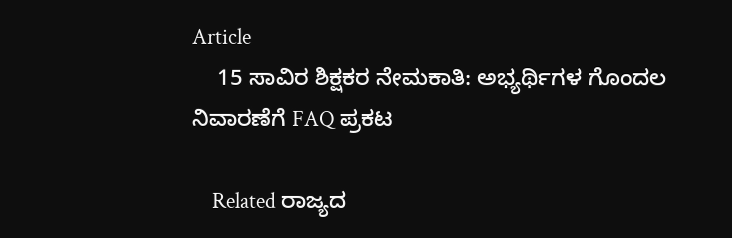Article
    15 ಸಾವಿರ ಶಿಕ್ಷಕರ ನೇಮಕಾತಿ: ಅಭ್ಯರ್ಥಿಗಳ ಗೊಂದಲ ನಿವಾರಣೆಗೆ FAQ ಪ್ರಕಟ

    Related ರಾಜ್ಯದ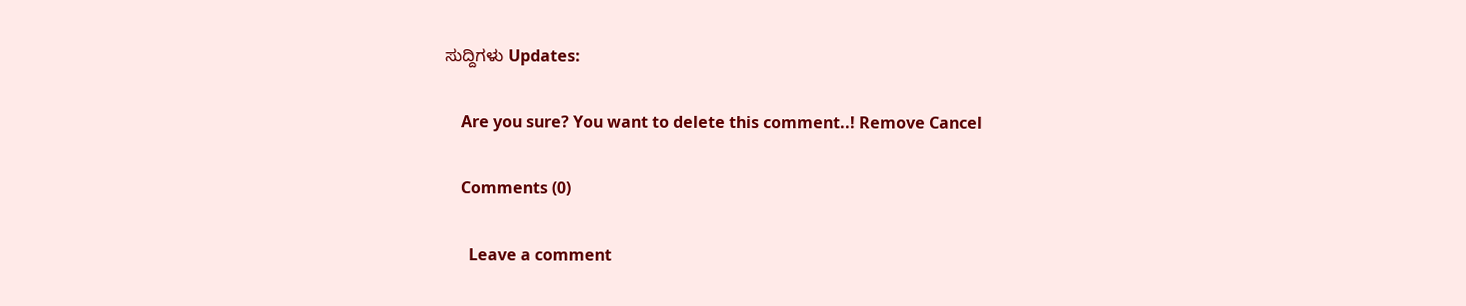ಸುದ್ದಿಗಳು Updates:

    Are you sure? You want to delete this comment..! Remove Cancel

    Comments (0)

      Leave a comment